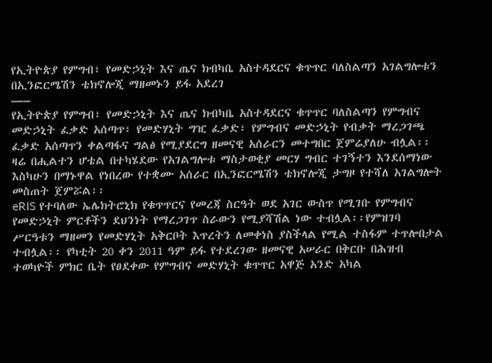የኢትዮጵያ የምግብ፣ የመድኃኒት እና ጤና ክብካቤ አስተዳደርና ቁጥጥር ባለስልጣን አገልግሎቱን በኢንፎርሜሽን ቴክኖሎጂ ማዘመኑን ይፋ አደረገ
—–
የኢትዮጵያ የምግብ፣ የመድኃኒት እና ጤና ክብካቤ አስተዳደርና ቁጥጥር ባለስልጣን የምግብና መድኃኒት ፈቃድ አሰጣጥ፣ የመድሃኒት ግዢ ፈቃድ፣ የምግብና መድኃኒት የብቃት ማረጋገጫ ፈቃድ አሰጣጥን ቀልጣፋና ግልፅ የሚያደርግ ዘመናዊ አሰራርን መተግበር ጀምሬያለሁ ብሏል፡፡ዛሬ በሒልተን ሆቴል በተካሄደው የአገልግሎቱ ማስታወቂያ መርሃ ግብር ተገኝተን እንደሰማነው እስካሁን በማኑዋል የነበረው የተቋሙ አሰራር በኢንፎርሜሽን ቴክኖሎጂ ታግዞ የተሻለ አገልግሎት መስጠት ጀምሯል፡፡
eRIS የተባለው ኤሌክትሮኒክ የቁጥጥርና የመረጃ ስርዓት ወደ አገር ውስጥ የሚገቡ የምግብና የመድኃኒት ምርቶችን ደህንነት የማረጋገጥ ስራውን የሚያሻሽል ነው ተብሏል፡፡የምዝገባ ሥርዓቱን ማዘመን የመድሃኒት አቅርቦት እጥረትን ለመቀነስ ያስችላል የሚል ተስፋም ተጥሎበታል ተብሏል፡፡ የካቲት 20 ቀን 2011 ዓም ይፋ የተደረገው ዘመናዊ አሠራር በቅርቡ በሕዝብ ተወካዮች ምክር ቤት የፀደቀው የምግብና መድሃኒት ቁጥጥር አዋጅ አንድ አካል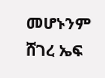መሆኑንም ሸገረ ኤፍ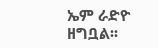ኤም ራድዮ ዘግቧል፡፡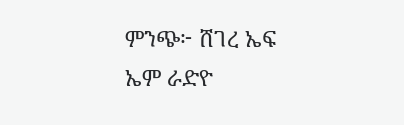ምንጭ፦ ሸገረ ኤፍ ኤም ራድዮ